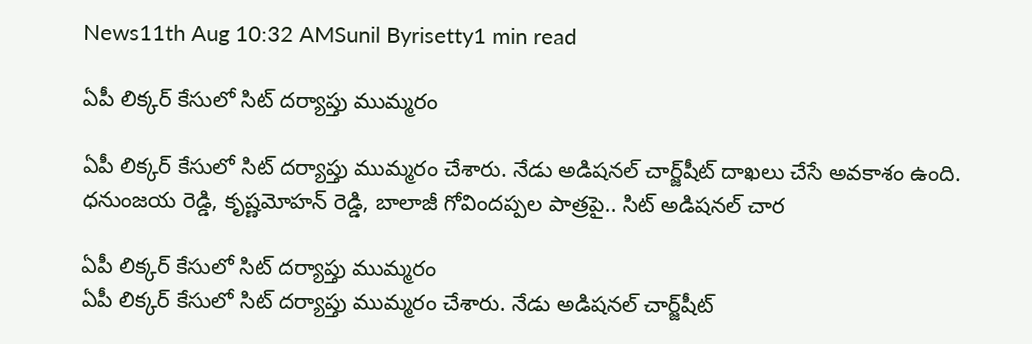News11th Aug 10:32 AMSunil Byrisetty1 min read

ఏపీ లిక్కర్‌ కేసులో సిట్ దర్యాప్తు ముమ్మరం

ఏపీ లిక్కర్‌ కేసులో సిట్ దర్యాప్తు ముమ్మరం చేశారు. నేడు అడిషనల్ చార్జ్‌షీట్‌ దాఖలు చేసే అవకాశం ఉంది. ధనుంజయ రెడ్డి, కృష్ణమోహన్‌ రెడ్డి, బాలాజీ గోవిందప్పల పాత్రపై.. సిట్ అడిషనల్ చార

ఏపీ లిక్కర్‌ కేసులో సిట్ దర్యాప్తు ముమ్మరం
ఏపీ లిక్కర్‌ కేసులో సిట్ దర్యాప్తు ముమ్మరం చేశారు. నేడు అడిషనల్ చార్జ్‌షీట్‌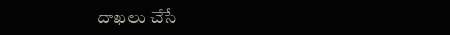దాఖలు చేసే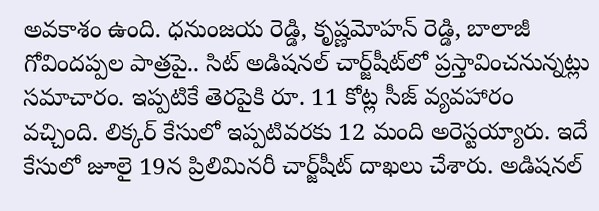అవకాశం ఉంది. ధనుంజయ రెడ్డి, కృష్ణమోహన్‌ రెడ్డి, బాలాజీ గోవిందప్పల పాత్రపై.. సిట్ అడిషనల్ చార్జ్‌షీట్‌లో ప్రస్తావించనున్నట్లు సమాచారం. ఇప్పటికే తెరపైకి రూ. 11 కోట్ల సీజ్‌ వ్యవహారం వచ్చింది. లిక్కర్‌ కేసులో ఇప్పటివరకు 12 మంది అరెస్టయ్యారు. ఇదే కేసులో జూలై 19న ప్రిలిమినరీ చార్జ్‌షీట్‌ దాఖలు చేశారు. అడిషనల్‌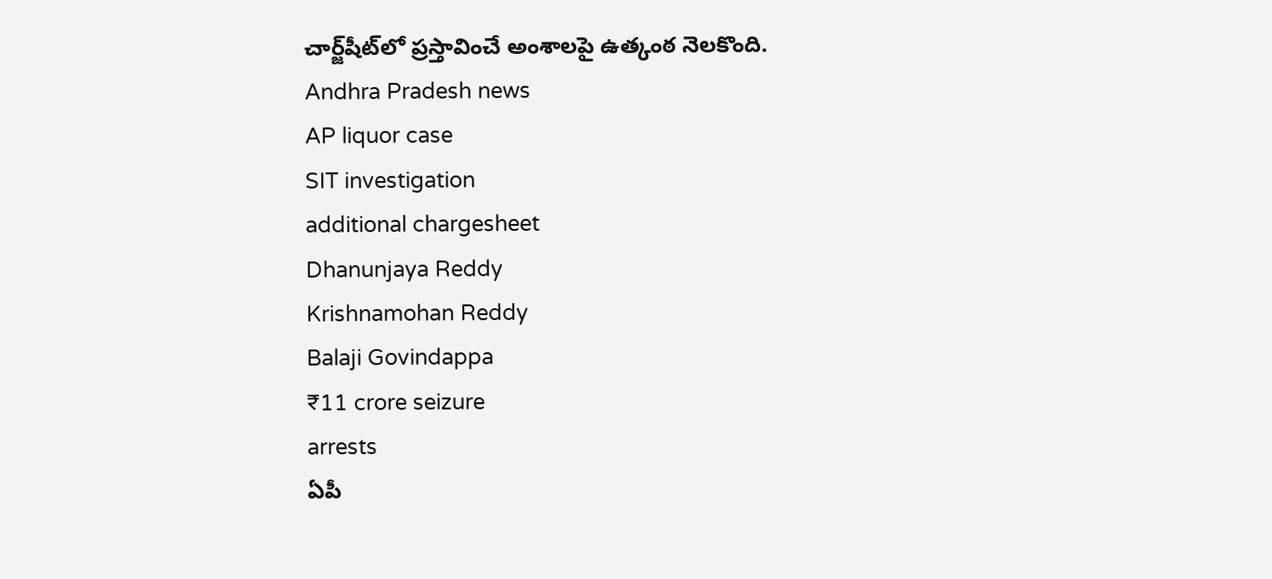చార్జ్‌షీట్‌లో ప్రస్తావించే అంశాలపై ఉత్కంఠ నెలకొంది.
Andhra Pradesh news
AP liquor case
SIT investigation
additional chargesheet
Dhanunjaya Reddy
Krishnamohan Reddy
Balaji Govindappa
₹11 crore seizure
arrests
ఏపీ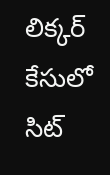లిక్కర్‌ కేసులో సిట్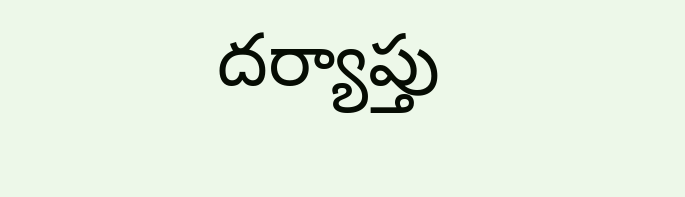దర్యాప్తు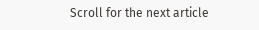Scroll for the next article